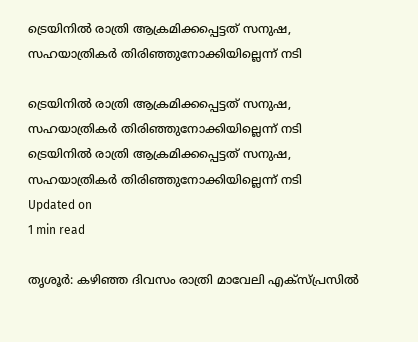ട്രെയിനില്‍ രാത്രി ആക്രമിക്കപ്പെട്ടത് സനുഷ, സഹയാത്രികര്‍ തിരിഞ്ഞുനോക്കിയില്ലെന്ന് നടി

ട്രെയിനില്‍ രാത്രി ആക്രമിക്കപ്പെട്ടത് സനുഷ, സഹയാത്രികര്‍ തിരിഞ്ഞുനോക്കിയില്ലെന്ന് നടി
ട്രെയിനില്‍ രാത്രി ആക്രമിക്കപ്പെട്ടത് സനുഷ, സഹയാത്രികര്‍ തിരിഞ്ഞുനോക്കിയില്ലെന്ന് നടി
Updated on
1 min read

തൃശൂര്‍: കഴിഞ്ഞ ദിവസം രാത്രി മാവേലി എക്‌സ്പ്രസില്‍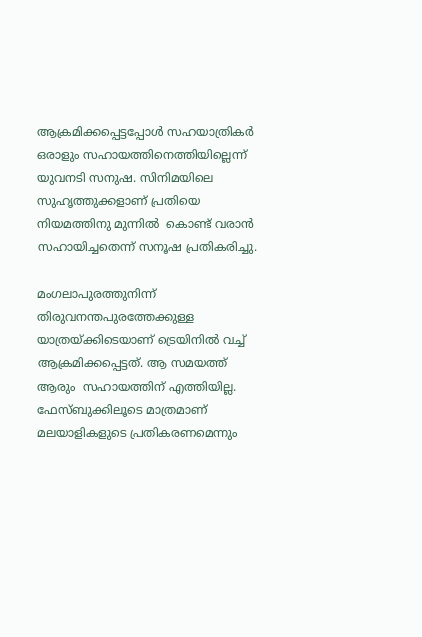ആക്രമിക്കപ്പെട്ടപ്പോള്‍ സഹയാത്രികര്‍ ഒരാളും സഹായത്തിനെത്തിയില്ലെന്ന് യുവനടി സനുഷ. സിനിമയിലെ സുഹൃത്തുക്കളാണ് പ്രതിയെ  നിയമത്തിനു മുന്നില്‍  കൊണ്ട് വരാന്‍  സഹായിച്ചതെന്ന് സനൂഷ പ്രതികരിച്ചു.

മംഗലാപുരത്തുനിന്ന് തിരുവനന്തപുരത്തേക്കുള്ള യാത്രയ്ക്കിടെയാണ് ട്രെയിനില്‍ വച്ച് ആക്രമിക്കപ്പെട്ടത്. ആ സമയത്ത് ആരും  സഹായത്തിന് എത്തിയില്ല. ഫേസ്ബുക്കിലൂടെ മാത്രമാണ് മലയാളികളുടെ പ്രതികരണമെന്നും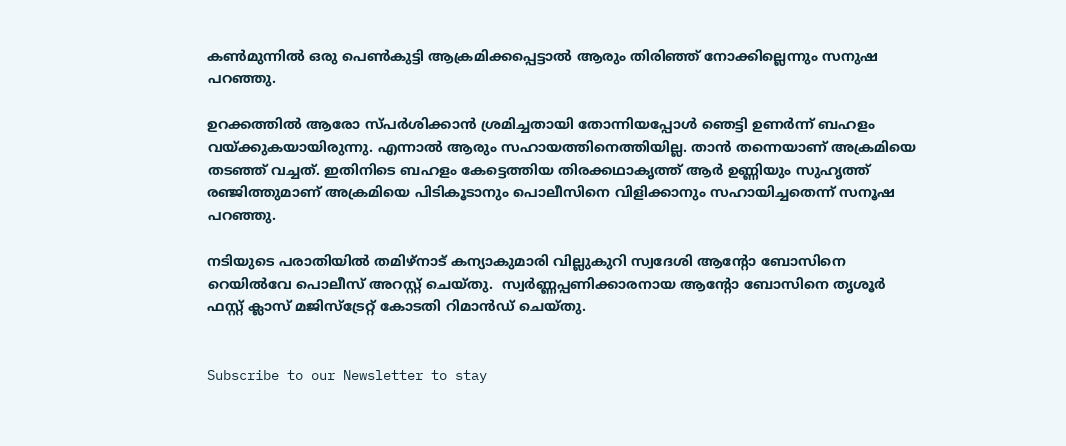കണ്‍മുന്നില്‍ ഒരു പെണ്‍കുട്ടി ആക്രമിക്കപ്പെട്ടാല്‍ ആരും തിരിഞ്ഞ് നോക്കില്ലെന്നും സനുഷ പറഞ്ഞു.

ഉറക്കത്തില്‍ ആരോ സ്പര്‍ശിക്കാന്‍ ശ്രമിച്ചതായി തോന്നിയപ്പോള്‍ ഞെട്ടി ഉണര്‍ന്ന് ബഹളം വയ്ക്കുകയായിരുന്നു. എന്നാല്‍ ആരും സഹായത്തിനെത്തിയില്ല. താന്‍ തന്നെയാണ് അക്രമിയെ തടഞ്ഞ് വച്ചത്. ഇതിനിടെ ബഹളം കേട്ടെത്തിയ തിരക്കഥാകൃത്ത് ആര്‍ ഉണ്ണിയും സുഹൃത്ത് രഞ്ജിത്തുമാണ് അക്രമിയെ പിടികൂടാനും പൊലീസിനെ വിളിക്കാനും സഹായിച്ചതെന്ന് സനൂഷ പറഞ്ഞു.

നടിയുടെ പരാതിയില്‍ തമിഴ്‌നാട് കന്യാകുമാരി വില്ലുകുറി സ്വദേശി ആന്റോ ബോസിനെ റെയില്‍വേ പൊലീസ് അറസ്റ്റ് ചെയ്തു.  സ്വര്‍ണ്ണപ്പണിക്കാരനായ ആന്റോ ബോസിനെ തൃശൂര്‍ ഫസ്റ്റ് ക്ലാസ് മജിസ്‌ട്രേറ്റ് കോടതി റിമാന്‍ഡ് ചെയ്തു.


Subscribe to our Newsletter to stay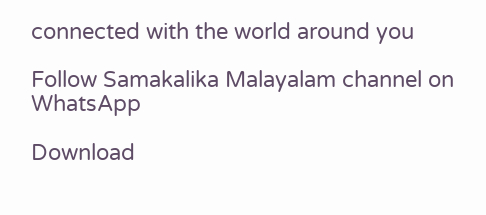connected with the world around you

Follow Samakalika Malayalam channel on WhatsApp

Download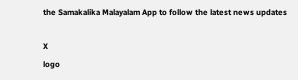the Samakalika Malayalam App to follow the latest news updates

X
logo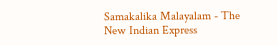Samakalika Malayalam - The New Indian Express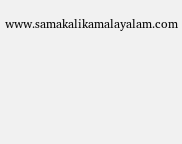www.samakalikamalayalam.com